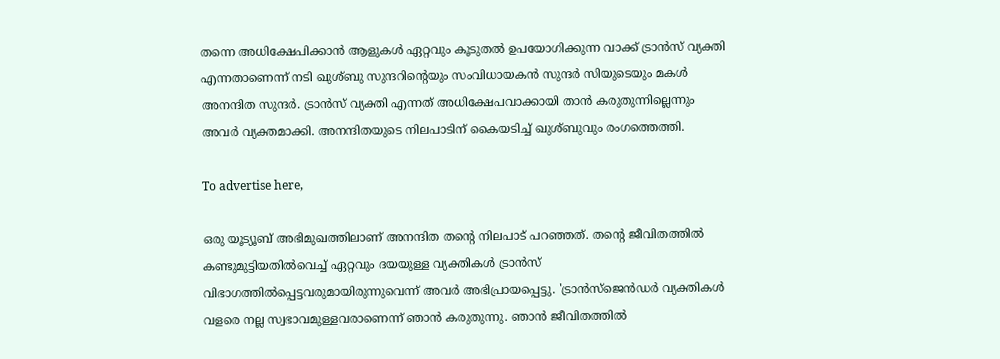തന്നെ അധിക്ഷേപിക്കാൻ ആളുകൾ ഏറ്റവും കൂടുതൽ ഉപയോഗിക്കുന്ന വാക്ക് ട്രാൻസ് വ്യക്തി എന്നതാണെന്ന് നടി ഖുശ്ബു സുന്ദറിന്റെയും സംവിധായകൻ സുന്ദർ സിയുടെയും മകൾ അനന്ദിത സുന്ദർ. ട്രാൻസ് വ്യക്തി എന്നത് അധിക്ഷേപവാക്കായി താൻ കരുതുന്നില്ലെന്നും അവർ വ്യക്തമാക്കി. അനന്ദിതയുടെ നിലപാടിന് കൈയടിച്ച് ഖുശ്ബുവും രംഗത്തെത്തി.

To advertise here,

ഒരു യൂട്യൂബ് അഭിമുഖത്തിലാണ് അനന്ദിത തന്റെ നിലപാട് പറഞ്ഞത്. തന്റെ ജീവിതത്തിൽ കണ്ടുമുട്ടിയതിൽവെച്ച് ഏറ്റവും ദയയുള്ള വ്യക്തികൾ ട്രാൻസ് വിഭാഗത്തിൽപ്പെട്ടവരുമായിരുന്നുവെന്ന് അവർ അഭിപ്രായപ്പെട്ടു. 'ട്രാൻസ്‌ജെൻഡർ വ്യക്തികൾ വളരെ നല്ല സ്വഭാവമുള്ളവരാണെന്ന് ഞാൻ കരുതുന്നു. ഞാൻ ജീവിതത്തിൽ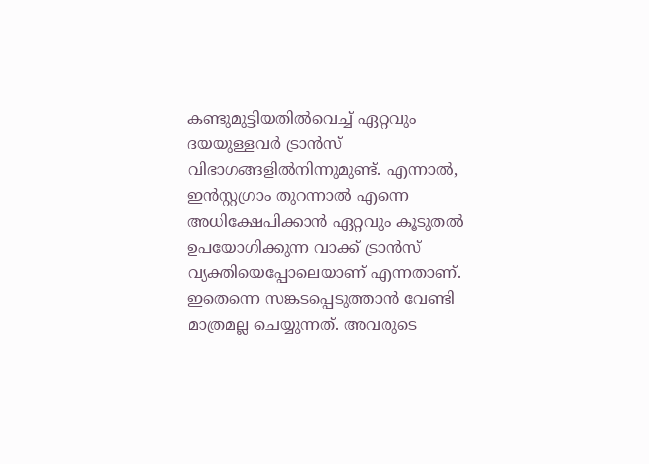കണ്ടുമുട്ടിയതിൽവെച്ച് ഏറ്റവും ദയയുള്ളവർ ട്രാൻസ് വിഭാഗങ്ങളിൽനിന്നുമുണ്ട്. എന്നാൽ, ഇൻസ്റ്റഗ്രാം തുറന്നാൽ എന്നെ അധിക്ഷേപിക്കാൻ ഏറ്റവും കൂടുതൽ ഉപയോഗിക്കുന്ന വാക്ക് ട്രാൻസ് വ്യക്തിയെപ്പോലെയാണ് എന്നതാണ്. ഇതെന്നെ സങ്കടപ്പെടുത്താൻ വേണ്ടി മാത്രമല്ല ചെയ്യുന്നത്. അവരുടെ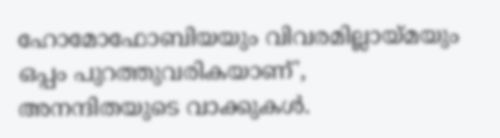ഹോമോഫോബിയയും വിവരമില്ലായ്മയും ഒപ്പം പുറത്തുവരികയാണ്', അനന്ദിതയുടെ വാക്കുകൾ.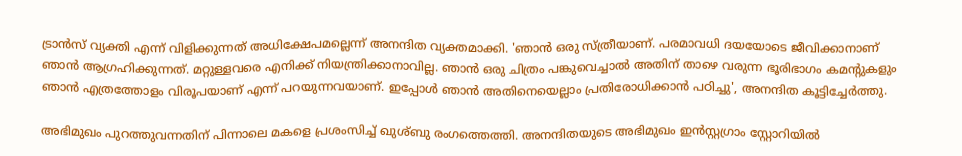ട്രാൻസ് വ്യക്തി എന്ന് വിളിക്കുന്നത് അധിക്ഷേപമല്ലെന്ന് അനന്ദിത വ്യക്തമാക്കി. 'ഞാൻ ഒരു സ്ത്രീയാണ്. പരമാവധി ദയയോടെ ജീവിക്കാനാണ് ഞാൻ ആഗ്രഹിക്കുന്നത്. മറ്റുള്ളവരെ എനിക്ക് നിയന്ത്രിക്കാനാവില്ല. ഞാൻ ഒരു ചിത്രം പങ്കുവെച്ചാൽ അതിന് താഴെ വരുന്ന ഭൂരിഭാഗം കമന്റുകളും ഞാൻ എത്രത്തോളം വിരൂപയാണ് എന്ന് പറയുന്നവയാണ്. ഇപ്പോൾ ഞാൻ അതിനെയെല്ലാം പ്രതിരോധിക്കാൻ പഠിച്ചു', അനന്ദിത കൂട്ടിച്ചേർത്തു.

അഭിമുഖം പുറത്തുവന്നതിന് പിന്നാലെ മകളെ പ്രശംസിച്ച് ഖുശ്ബു രംഗത്തെത്തി. അനന്ദിതയുടെ അഭിമുഖം ഇൻസ്റ്റഗ്രാം സ്റ്റോറിയിൽ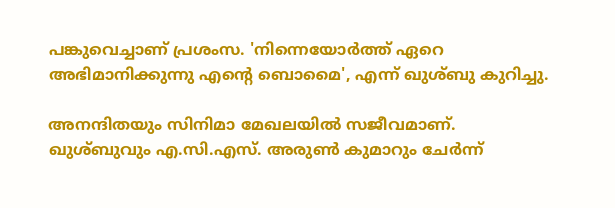പങ്കുവെച്ചാണ് പ്രശംസ. 'നിന്നെയോർത്ത് ഏറെ അഭിമാനിക്കുന്നു എന്റെ ബൊമൈ', എന്ന് ഖുശ്ബു കുറിച്ചു.

അനന്ദിതയും സിനിമാ മേഖലയിൽ സജീവമാണ്. ഖുശ്ബുവും എ.സി.എസ്. അരുൺ കുമാറും ചേർന്ന്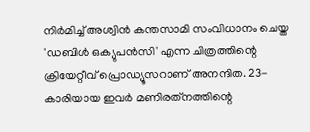നിർമിച്ച് അശ്വിൻ കന്തസാമി സംവിധാനം ചെയ്ത 'ഡബിൾ ഒക്യുപൻസി' എന്ന ചിത്രത്തിന്റെ ക്രിയേറ്റീവ് പ്രൊഡ്യൂസറാണ് അനന്ദിത. 23-കാരിയായ ഇവർ മണിരത്‌നത്തിന്റെ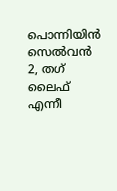പൊന്നിയിൻ സെൽവൻ 2, തഗ് ലൈഫ് എന്നീ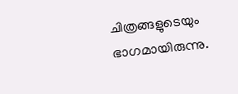ചിത്രങ്ങളുടെയും ഭാഗമായിരുന്നു.